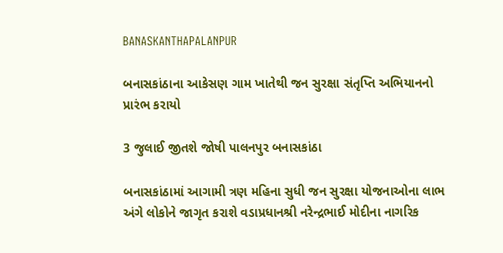BANASKANTHAPALANPUR

બનાસકાંઠાના આકેસણ ગામ ખાતેથી જન સુરક્ષા સંતૃપ્તિ અભિયાનનો પ્રારંભ કરાયો

3 જુલાઈ જીતશે જોષી પાલનપુર બનાસકાંઠા

બનાસકાંઠામાં આગામી ત્રણ મહિના સુધી જન સુરક્ષા યોજનાઓના લાભ અંગે લોકોને જાગૃત કરાશે વડાપ્રધાનશ્રી નરેન્દ્રભાઈ મોદીના નાગરિક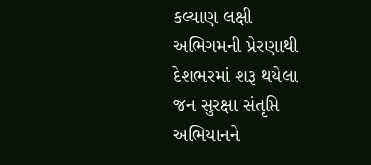કલ્યાણ લક્ષી અભિગમની પ્રેરણાથી દેશભરમાં શરૂ થયેલા જન સુરક્ષા સંતૃપ્તિ અભિયાનને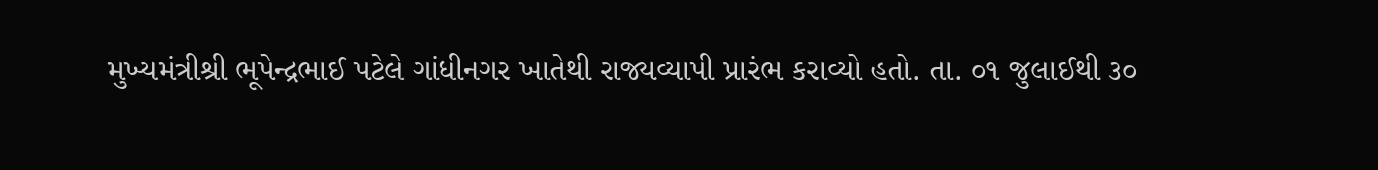મુખ્યમંત્રીશ્રી ભૂપેન્દ્રભાઈ પટેલે ગાંધીનગર ખાતેથી રાજ્યવ્યાપી પ્રારંભ કરાવ્યો હતો. તા. ૦૧ જુલાઈથી ૩૦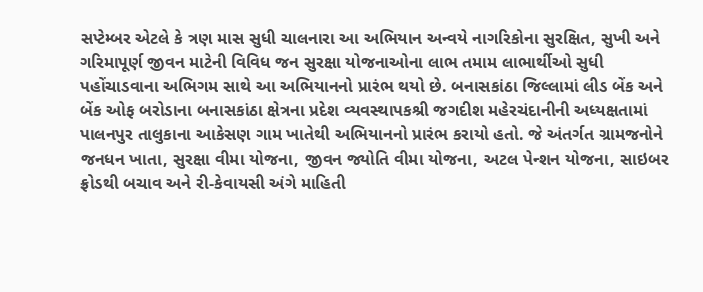સપ્ટેમ્બર એટલે કે ત્રણ માસ સુધી ચાલનારા આ અભિયાન અન્વયે નાગરિકોના સુરક્ષિત, સુખી અને ગરિમાપૂર્ણ જીવન માટેની વિવિધ જન સુરક્ષા યોજનાઓના લાભ તમામ લાભાર્થીઓ સુધી પહોંચાડવાના અભિગમ સાથે આ અભિયાનનો પ્રારંભ થયો છે. બનાસકાંઠા જિલ્લામાં લીડ બેંક અને બેંક ઓફ બરોડાના બનાસકાંઠા ક્ષેત્રના પ્રદેશ વ્યવસ્થાપકશ્રી જગદીશ મહેરચંદાનીની અધ્યક્ષતામાં પાલનપુર તાલુકાના આકેસણ ગામ ખાતેથી અભિયાનનો પ્રારંભ કરાયો હતો. જે અંતર્ગત ગ્રામજનોને જનધન ખાતા, સુરક્ષા વીમા યોજના, જીવન જ્યોતિ વીમા યોજના, અટલ પેન્શન યોજના, સાઇબર ફ્રોડથી બચાવ અને રી-કેવાયસી અંગે માહિતી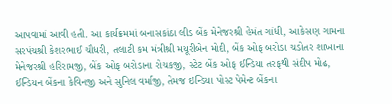આપવામાં આવી હતી. આ કાર્યક્રમમાં બનાસકાંઠા લીડ બેંક મેનેજરશ્રી હેમંત ગાંધી, આકેસણ ગામના સરપંચશ્રી કેશરભાઈ ચૌધરી, તલાટી કમ મંત્રીશ્રી મયૂરીબેન મોદી, બેંક ઓફ બરોડા ચડોતર શાખાના મેનેજરશ્રી હરિરામજી, બેંક ઓફ બરોડાના રોચકજી, સ્ટેટ બેંક ઓફ ઈન્ડિયા તરફથી સંદીપ મોઢ, ઈન્ડિયન બેંકના કેવિનજી અને સુનિલ વર્માજી, તેમજ ઇન્ડિયા પોસ્ટ પેમેન્ટ બેંકના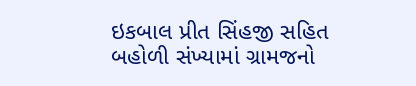ઇકબાલ પ્રીત સિંહજી સહિત બહોળી સંખ્યામાં ગ્રામજનો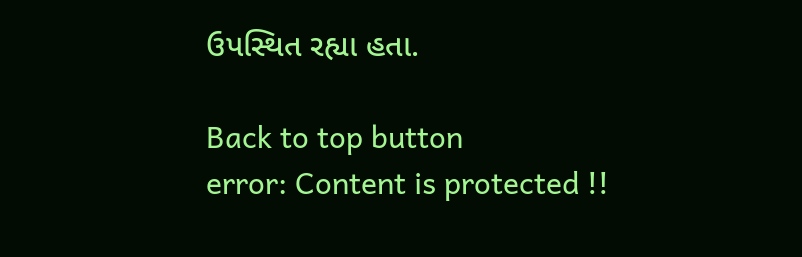ઉપસ્થિત રહ્યા હતા.

Back to top button
error: Content is protected !!